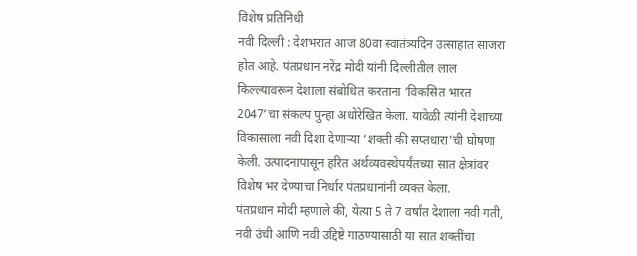विशेष प्रतिनिधी
नवी दिल्ली : देशभरात आज 80वा स्वातंत्र्यदिन उत्साहात साजरा होत आहे. पंतप्रधान नरेंद्र मोदी यांनी दिल्लीतील लाल किल्ल्यावरून देशाला संबोधित करताना ‘विकसित भारत 2047’चा संकल्प पुन्हा अधोरेखित केला. यावेळी त्यांनी देशाच्या विकासाला नवी दिशा देणाऱ्या ‘शक्ती की सप्तधारा’ची घोषणा केली. उत्पादनापासून हरित अर्थव्यवस्थेपर्यंतच्या सात क्षेत्रांवर विशेष भर देण्याचा निर्धार पंतप्रधानांनी व्यक्त केला.
पंतप्रधान मोदी म्हणाले की, येत्या 5 ते 7 वर्षांत देशाला नवी गती, नवी उंची आणि नवी उद्दिष्टे गाठण्यासाठी या सात शक्तींचा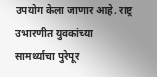उपयोग केला जाणार आहे. राष्ट्र उभारणीत युवकांच्या सामर्थ्याचा पुरेपूर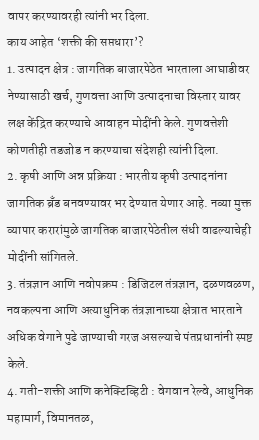वापर करण्यावरही त्यांनी भर दिला.
काय आहेत ‘शक्ती की सप्तधारा’?
1. उत्पादन क्षेत्र : जागतिक बाजारपेठेत भारताला आघाडीवर नेण्यासाठी खर्च, गुणवत्ता आणि उत्पादनाचा विस्तार यावर लक्ष केंद्रित करण्याचे आवाहन मोदींनी केले. गुणवत्तेशी कोणतीही तडजोड न करण्याचा संदेशही त्यांनी दिला.
2. कृषी आणि अन्न प्रक्रिया : भारतीय कृषी उत्पादनांना जागतिक ब्रँड बनवण्यावर भर देण्यात येणार आहे. नव्या मुक्त व्यापार करारांमुळे जागतिक बाजारपेठेतील संधी वाढल्याचेही मोदींनी सांगितले.
3. तंत्रज्ञान आणि नवोपक्रम : डिजिटल तंत्रज्ञान, दळणवळण, नवकल्पना आणि अत्याधुनिक तंत्रज्ञानाच्या क्षेत्रात भारताने अधिक वेगाने पुढे जाण्याची गरज असल्याचे पंतप्रधानांनी स्पष्ट केले.
4. गती-शक्ती आणि कनेक्टिव्हिटी : वेगवान रेल्वे, आधुनिक महामार्ग, विमानतळ,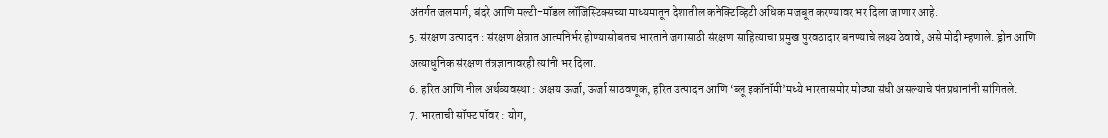अंतर्गत जलमार्ग, बंदरे आणि मल्टी-मॉडल लॉजिस्टिक्सच्या माध्यमातून देशातील कनेक्टिव्हिटी अधिक मजबूत करण्यावर भर दिला जाणार आहे.
5. संरक्षण उत्पादन : संरक्षण क्षेत्रात आत्मनिर्भर होण्यासोबतच भारताने जगासाठी संरक्षण साहित्याचा प्रमुख पुरवठादार बनण्याचे लक्ष्य ठेवावे, असे मोदी म्हणाले. ड्रोन आणि अत्याधुनिक संरक्षण तंत्रज्ञानावरही त्यांनी भर दिला.
6. हरित आणि नील अर्थव्यवस्था : अक्षय ऊर्जा, ऊर्जा साठवणूक, हरित उत्पादन आणि ‘ब्लू इकॉनॉमी’मध्ये भारतासमोर मोठ्या संधी असल्याचे पंतप्रधानांनी सांगितले.
7. भारताची सॉफ्ट पॉवर : योग,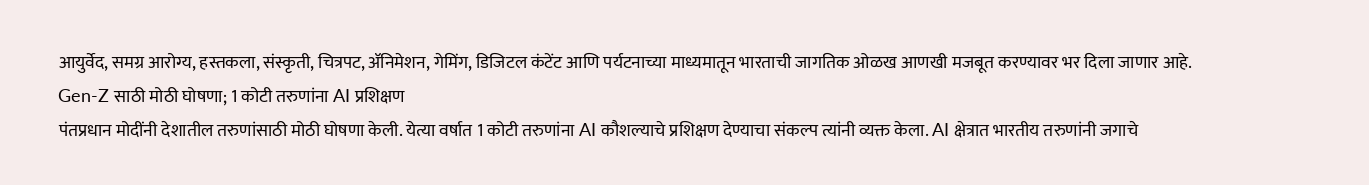आयुर्वेद, समग्र आरोग्य, हस्तकला, संस्कृती, चित्रपट, ॲनिमेशन, गेमिंग, डिजिटल कंटेंट आणि पर्यटनाच्या माध्यमातून भारताची जागतिक ओळख आणखी मजबूत करण्यावर भर दिला जाणार आहे.
Gen-Z साठी मोठी घोषणा; 1 कोटी तरुणांना AI प्रशिक्षण
पंतप्रधान मोदींनी देशातील तरुणांसाठी मोठी घोषणा केली. येत्या वर्षात 1 कोटी तरुणांना AI कौशल्याचे प्रशिक्षण देण्याचा संकल्प त्यांनी व्यक्त केला. AI क्षेत्रात भारतीय तरुणांनी जगाचे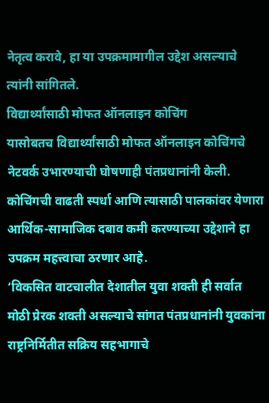नेतृत्व करावे, हा या उपक्रमामागील उद्देश असल्याचे त्यांनी सांगितले.
विद्यार्थ्यांसाठी मोफत ऑनलाइन कोचिंग
यासोबतच विद्यार्थ्यांसाठी मोफत ऑनलाइन कोचिंगचे नेटवर्क उभारण्याची घोषणाही पंतप्रधानांनी केली. कोचिंगची वाढती स्पर्धा आणि त्यासाठी पालकांवर येणारा आर्थिक-सामाजिक दबाव कमी करण्याच्या उद्देशाने हा उपक्रम महत्त्वाचा ठरणार आहे.
‘विकसित वाटचालीत देशातील युवा शक्ती ही सर्वात मोठी प्रेरक शक्ती असल्याचे सांगत पंतप्रधानांनी युवकांना राष्ट्रनिर्मितीत सक्रिय सहभागाचे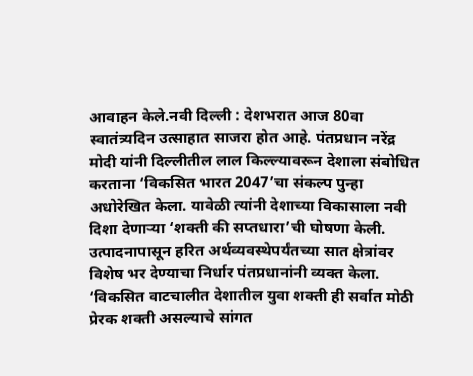आवाहन केले.नवी दिल्ली : देशभरात आज 80वा स्वातंत्र्यदिन उत्साहात साजरा होत आहे. पंतप्रधान नरेंद्र मोदी यांनी दिल्लीतील लाल किल्ल्यावरून देशाला संबोधित करताना ‘विकसित भारत 2047’चा संकल्प पुन्हा अधोरेखित केला. यावेळी त्यांनी देशाच्या विकासाला नवी दिशा देणाऱ्या ‘शक्ती की सप्तधारा’ची घोषणा केली. उत्पादनापासून हरित अर्थव्यवस्थेपर्यंतच्या सात क्षेत्रांवर विशेष भर देण्याचा निर्धार पंतप्रधानांनी व्यक्त केला.
‘विकसित वाटचालीत देशातील युवा शक्ती ही सर्वात मोठी प्रेरक शक्ती असल्याचे सांगत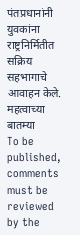पंतप्रधानांनी युवकांना राष्ट्रनिर्मितीत सक्रिय सहभागाचे आवाहन केले.
महत्वाच्या बातम्या
To be published, comments must be reviewed by the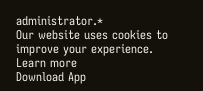administrator.*
Our website uses cookies to improve your experience. Learn more
Download App